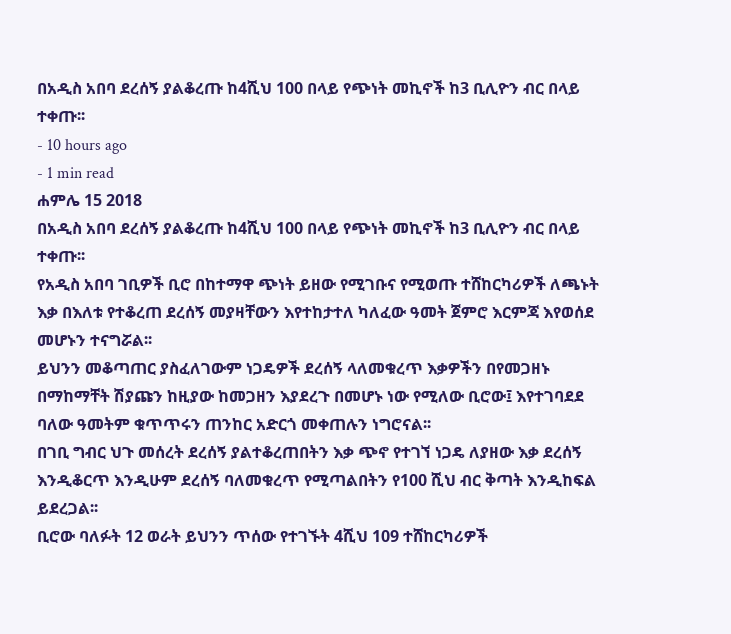በአዲስ አበባ ደረሰኝ ያልቆረጡ ከ4ሺህ 100 በላይ የጭነት መኪኖች ከ3 ቢሊዮን ብር በላይ ተቀጡ፡፡
- 10 hours ago
- 1 min read
ሐምሌ 15 2018
በአዲስ አበባ ደረሰኝ ያልቆረጡ ከ4ሺህ 100 በላይ የጭነት መኪኖች ከ3 ቢሊዮን ብር በላይ ተቀጡ፡፡
የአዲስ አበባ ገቢዎች ቢሮ በከተማዋ ጭነት ይዘው የሚገቡና የሚወጡ ተሸከርካሪዎች ለጫኑት እቃ በእለቱ የተቆረጠ ደረሰኝ መያዛቸውን እየተከታተለ ካለፈው ዓመት ጀምሮ እርምጃ እየወሰደ መሆኑን ተናግሯል፡፡
ይህንን መቆጣጠር ያስፈለገውም ነጋዴዎች ደረሰኝ ላለመቁረጥ እቃዎችን በየመጋዘኑ በማከማቸት ሽያጩን ከዚያው ከመጋዘን እያደረጉ በመሆኑ ነው የሚለው ቢሮው፤ እየተገባደደ ባለው ዓመትም ቁጥጥሩን ጠንከር አድርጎ መቀጠሉን ነግሮናል፡፡
በገቢ ግብር ህጉ መሰረት ደረሰኝ ያልተቆረጠበትን እቃ ጭኖ የተገኘ ነጋዴ ለያዘው እቃ ደረሰኝ እንዲቆርጥ እንዲሁም ደረሰኝ ባለመቁረጥ የሚጣልበትን የ100 ሺህ ብር ቅጣት እንዲከፍል ይደረጋል፡፡
ቢሮው ባለፉት 12 ወራት ይህንን ጥሰው የተገኙት 4ሺህ 109 ተሸከርካሪዎች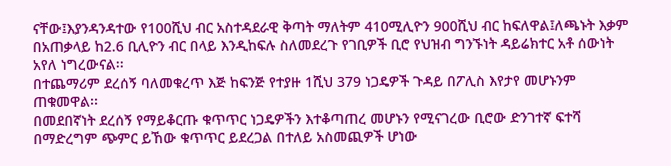ናቸው፤እያንዳንዳተው የ100ሺህ ብር አስተዳደራዊ ቅጣት ማለትም 410ሚሊዮን 900ሺህ ብር ከፍለዋል፤ለጫኑት እቃም በአጠቃላይ ከ2.6 ቢሊዮን ብር በላይ እንዲከፍሉ ስለመደረጉ የገቢዎች ቢሮ የህዝብ ግንኙነት ዳይሬክተር አቶ ሰውነት አየለ ነግረውናል፡፡
በተጨማሪም ደረሰኝ ባለመቁረጥ እጅ ከፍንጅ የተያዙ 1ሺህ 379 ነጋዴዎች ጉዳይ በፖሊስ እየታየ መሆኑንም ጠቁመዋል፡፡
በመደበኛነት ደረሰኝ የማይቆርጡ ቁጥጥር ነጋዴዎችን እተቆጣጠረ መሆኑን የሚናገረው ቢሮው ድንገተኛ ፍተሻ በማድረግም ጭምር ይኸው ቁጥጥር ይደረጋል በተለይ አስመጪዎች ሆነው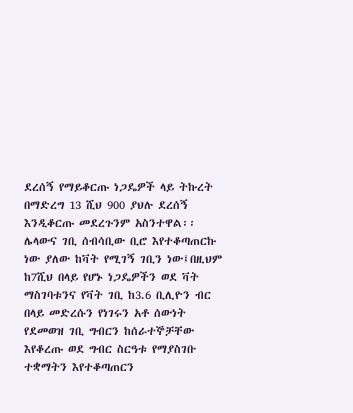ደረሰኝ የማይቆርጡ ነጋዴዎች ላይ ትኩረት በማድረግ 13 ሺህ 900 ያህሉ ደረሰኝ እንዲቆርጡ መደረጉንም አስንተዋል፡፡
ሌላውና ገቢ ሰብሳቢው ቢሮ እየተቆጣጠርኩ ነው ያለው ከቫት የሚገኝ ገቢን ነው፤በዚህም ከ7ሺህ በላይ የሆኑ ነጋዴዎችን ወደ ቫት ማስገባቱንና የቫት ገቢ ከ3.6 ቢሊዮን ብር በላይ መድረሱን የነገሩን አቶ ሰውነት የደመወዝ ገቢ ግብርን ከሰራተኞቻቸው እየቆረጡ ወደ ግብር ስርዓቱ የማያስገቡ ተቋማትን እየተቆጣጠርን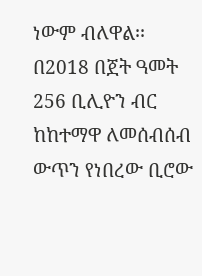ነውም ብለዋል፡፡
በ2018 በጀት ዓመት 256 ቢሊዮን ብር ከከተማዋ ለመሰብሰብ ውጥን የነበረው ቢሮው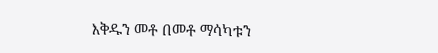እቅዱን መቶ በመቶ ማሳካቱን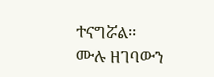ተናግሯል፡፡
ሙሉ ዘገባውን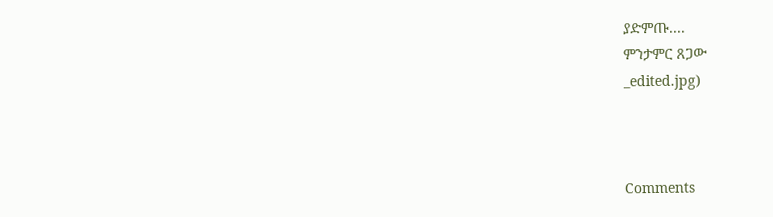ያድምጡ....
ምንታምር ጸጋው
_edited.jpg)



Comments